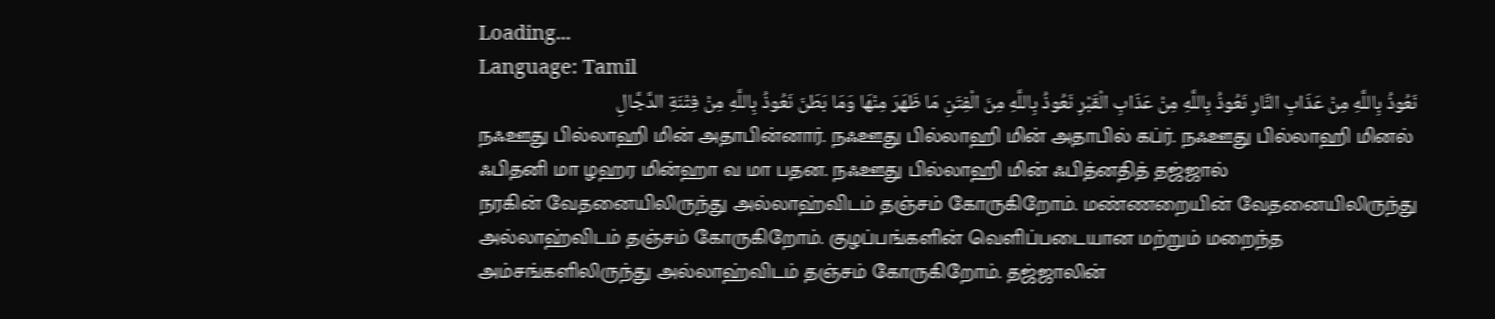Loading...
Language: Tamil
نَعُوذُ بِاللَّهِ مِنْ عَذَابِ النَّارِ نَعُوذُ بِاللَّهِ مِنْ عَذَابِ الْقَبْرِ نَعُوذُ بِاللَّهِ مِنَ الْفِتَنِ مَا ظَهَرَ مِنْهَا وَمَا بَطَنَ نَعُوذُ بِاللَّهِ مِنْ فِتْنَةِ الدَّجَّالِ
நஃஊது பில்லாஹி மின் அதாபின்னார். நஃஊது பில்லாஹி மின் அதாபில் கப்ர். நஃஊது பில்லாஹி மினல் ஃபிதனி மா ழஹர மின்ஹா வ மா பதன. நஃஊது பில்லாஹி மின் ஃபித்னதித் தஜ்ஜால்
நரகின் வேதனையிலிருந்து அல்லாஹ்விடம் தஞ்சம் கோருகிறோம். மண்ணறையின் வேதனையிலிருந்து அல்லாஹ்விடம் தஞ்சம் கோருகிறோம். குழப்பங்களின் வெளிப்படையான மற்றும் மறைந்த அம்சங்களிலிருந்து அல்லாஹ்விடம் தஞ்சம் கோருகிறோம். தஜ்ஜாலின்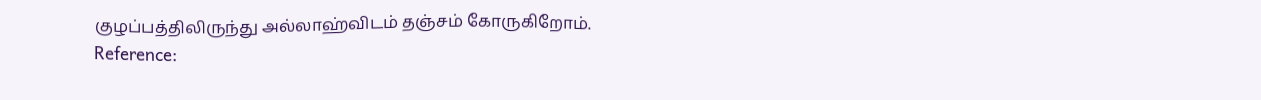குழப்பத்திலிருந்து அல்லாஹ்விடம் தஞ்சம் கோருகிறோம்.
Reference: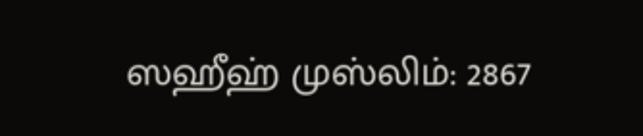ஸஹீஹ் முஸ்லிம்: 2867